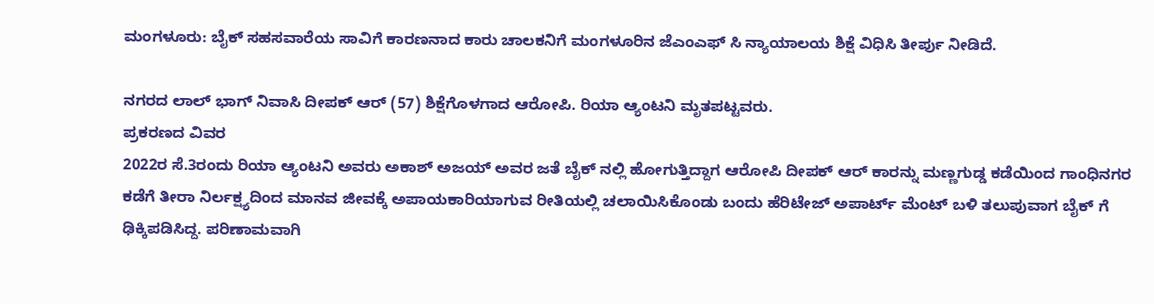ಮಂಗಳೂರು: ಬೈಕ್ ಸಹಸವಾರೆಯ ಸಾವಿಗೆ ಕಾರಣನಾದ ಕಾರು ಚಾಲಕನಿಗೆ ಮಂಗಳೂರಿನ ಜೆಎಂಎಫ್ ಸಿ ನ್ಯಾಯಾಲಯ ಶಿಕ್ಷೆ ವಿಧಿಸಿ ತೀರ್ಪು ನೀಡಿದೆ.

ನಗರದ ಲಾಲ್ ಭಾಗ್ ನಿವಾಸಿ ದೀಪಕ್ ಆರ್ (57) ಶಿಕ್ಷೆಗೊಳಗಾದ ಆರೋಪಿ. ರಿಯಾ ಆ್ಯಂಟನಿ ಮೃತಪಟ್ಟವರು.
ಪ್ರಕರಣದ ವಿವರ
2022ರ ಸೆ.3ರಂದು ರಿಯಾ ಆ್ಯಂಟನಿ ಅವರು ಅಕಾಶ್ ಅಜಯ್ ಅವರ ಜತೆ ಬೈಕ್ ನಲ್ಲಿ ಹೋಗುತ್ತಿದ್ದಾಗ ಆರೋಪಿ ದೀಪಕ್ ಆರ್ ಕಾರನ್ನು ಮಣ್ಣಗುಡ್ಡ ಕಡೆಯಿಂದ ಗಾಂಧಿನಗರ ಕಡೆಗೆ ತೀರಾ ನಿರ್ಲಕ್ಷ್ಯದಿಂದ ಮಾನವ ಜೀವಕ್ಕೆ ಅಪಾಯಕಾರಿಯಾಗುವ ರೀತಿಯಲ್ಲಿ ಚಲಾಯಿಸಿಕೊಂಡು ಬಂದು ಹೆರಿಟೇಜ್ ಅಪಾರ್ಟ್ ಮೆಂಟ್ ಬಳಿ ತಲುಪುವಾಗ ಬೈಕ್ ಗೆ ಢಿಕ್ಕಿಪಡಿಸಿದ್ದ. ಪರಿಣಾಮವಾಗಿ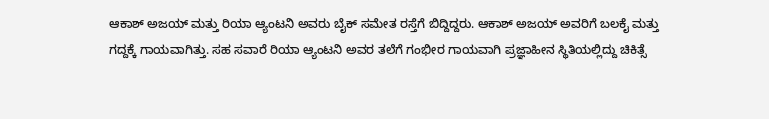ಆಕಾಶ್ ಅಜಯ್ ಮತ್ತು ರಿಯಾ ಆ್ಯಂಟನಿ ಅವರು ಬೈಕ್ ಸಮೇತ ರಸ್ತೆಗೆ ಬಿದ್ದಿದ್ದರು. ಆಕಾಶ್ ಅಜಯ್ ಅವರಿಗೆ ಬಲಕೈ ಮತ್ತು ಗದ್ದಕ್ಕೆ ಗಾಯವಾಗಿತ್ತು. ಸಹ ಸವಾರೆ ರಿಯಾ ಆ್ಯಂಟನಿ ಅವರ ತಲೆಗೆ ಗಂಭೀರ ಗಾಯವಾಗಿ ಪ್ರಜ್ಞಾಹೀನ ಸ್ಥಿತಿಯಲ್ಲಿದ್ದು ಚಿಕಿತ್ಸೆ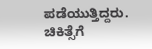ಪಡೆಯುತ್ತಿದ್ದರು. ಚಿಕಿತ್ಸೆಗೆ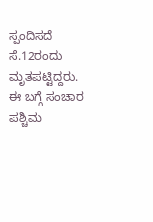ಸ್ಪಂದಿಸದೆ ಸೆ.12ರಂದು ಮೃತಪಟ್ಟಿದ್ದರು. ಈ ಬಗ್ಗೆ ಸಂಚಾರ ಪಶ್ಚಿಮ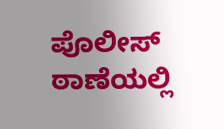ಪೊಲೀಸ್ ಠಾಣೆಯಲ್ಲಿ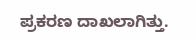ಪ್ರಕರಣ ದಾಖಲಾಗಿತ್ತು.